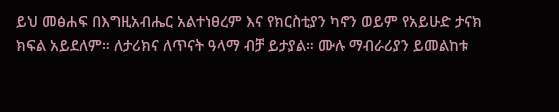ይህ መፅሐፍ በእግዚአብሔር አልተነፀረም እና የክርስቲያን ካኖን ወይም የአይሁድ ታናክ ክፍል አይደለም። ለታሪክና ለጥናት ዓላማ ብቻ ይታያል። ሙሉ ማብራሪያን ይመልከቱ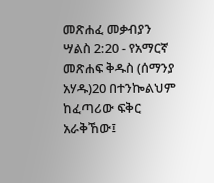መጽሐፈ መቃብያን ሣልስ 2:20 - የአማርኛ መጽሐፍ ቅዱስ (ሰማንያ አሃዱ)20 በተንኰልህም ከፈጣሪው ፍቅር አራቅኸው፤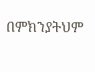በምክንያትህም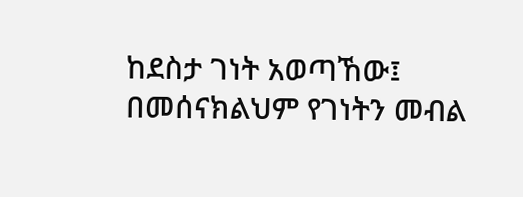ከደስታ ገነት አወጣኸው፤ በመሰናክልህም የገነትን መብል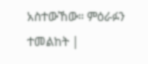አስተውኸው። ምዕራፉን ተመልከት |